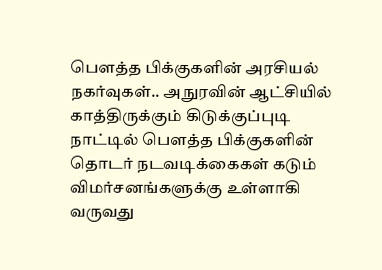பௌத்த பிக்குகளின் அரசியல் நகர்வுகள்.. அநுரவின் ஆட்சியில் காத்திருக்கும் கிடுக்குப்புடி
நாட்டில் பௌத்த பிக்குகளின் தொடர் நடவடிக்கைகள் கடும் விமர்சனங்களுக்கு உள்ளாகி வருவது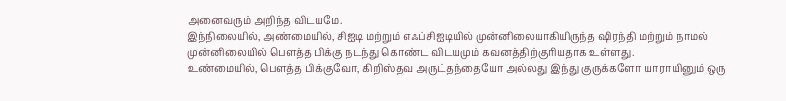அனைவரும் அறிந்த விடயமே.
இந்நிலையில், அண்மையில், சிஐடி மற்றும் எஃப்சிஐடியில் முன்னிலையாகியிருந்த ஷிரந்தி மற்றும் நாமல் முன்னிலையில் பௌத்த பிக்கு நடந்து கொண்ட விடயமும் கவனத்திற்குரியதாக உள்ளது.
உண்மையில், பௌத்த பிக்குவோ, கிறிஸ்தவ அருட்தந்தையோ அல்லது இந்து குருக்களோ யாராயினும் ஒரு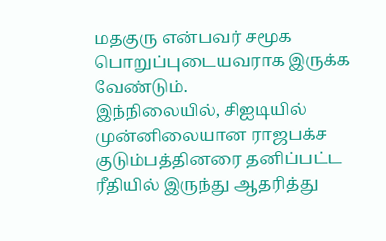மதகுரு என்பவர் சமூக பொறுப்புடையவராக இருக்க வேண்டும்.
இந்நிலையில், சிஐடியில் முன்னிலையான ராஜபக்ச குடும்பத்தினரை தனிப்பட்ட ரீதியில் இருந்து ஆதரித்து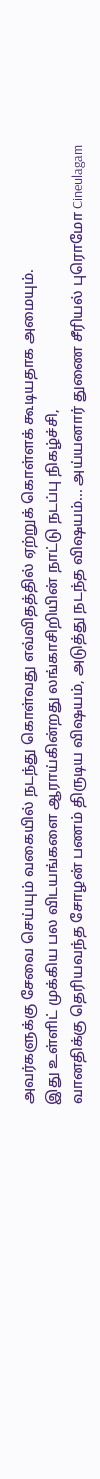அவர்களுக்கு சேவை செய்யும் வகையில் நடந்து கொள்வது எவ்விதத்தில் ஏற்றுக் கொள்ளக் கூடியதாக அமையும்.
இது உள்ளிட் முக்கிய பல விடயங்களை ஆராய்கின்றது லங்காசிறியின் நாட்டு நடப்பு நிகழ்ச்சி,
வானதிக்கு தெரியவந்த சோழன் பணம் திருடிய விஷயம், அடுத்து நடந்த விஷயம்... அய்யனார் துணை சீரியல் புரொமோ Cineulagam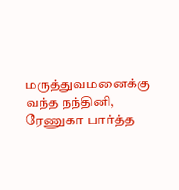மருத்துவமனைக்கு வந்த நந்தினி, ரேணுகா பார்த்த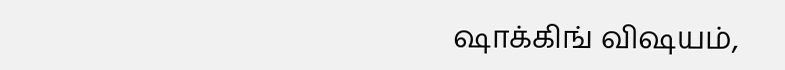ஷாக்கிங் விஷயம்,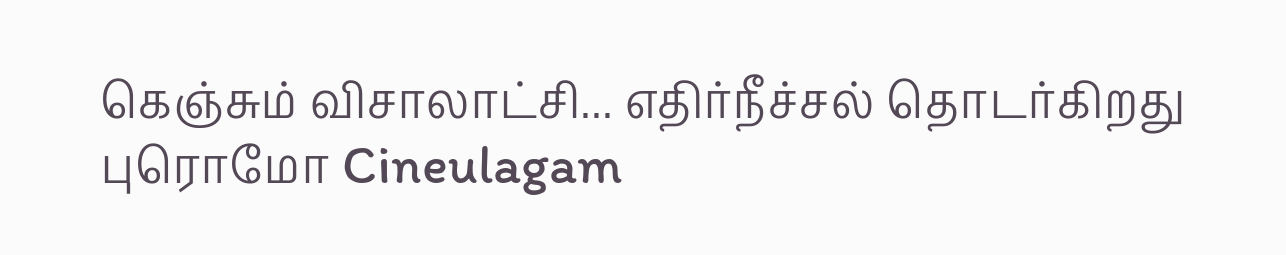கெஞ்சும் விசாலாட்சி... எதிர்நீச்சல் தொடர்கிறது புரொமோ Cineulagam